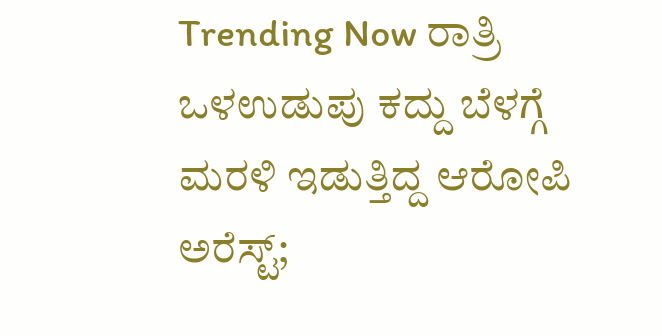Trending Now ರಾತ್ರಿ ಒಳಉಡುಪು ಕದ್ದು ಬೆಳಗ್ಗೆ ಮರಳಿ ಇಡುತ್ತಿದ್ದ ಆರೋಪಿ ಅರೆಸ್ಟ್;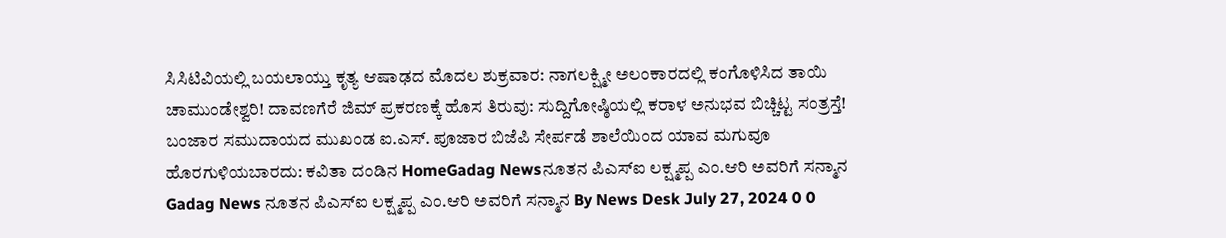ಸಿಸಿಟಿವಿಯಲ್ಲಿ ಬಯಲಾಯ್ತು ಕೃತ್ಯ ಆಷಾಢದ ಮೊದಲ ಶುಕ್ರವಾರ: ನಾಗಲಕ್ಷ್ಮೀ ಅಲಂಕಾರದಲ್ಲಿ ಕಂಗೊಳಿಸಿದ ತಾಯಿ ಚಾಮುಂಡೇಶ್ವರಿ! ದಾವಣಗೆರೆ ಜಿಮ್ ಪ್ರಕರಣಕ್ಕೆ ಹೊಸ ತಿರುವು: ಸುದ್ದಿಗೋಷ್ಠಿಯಲ್ಲಿ ಕರಾಳ ಅನುಭವ ಬಿಚ್ಚಿಟ್ಟ ಸಂತ್ರಸ್ತೆ! ಬಂಜಾರ ಸಮುದಾಯದ ಮುಖಂಡ ಐ.ಎಸ್. ಪೂಜಾರ ಬಿಜೆಪಿ ಸೇರ್ಪಡೆ ಶಾಲೆಯಿಂದ ಯಾವ ಮಗುವೂ ಹೊರಗುಳಿಯಬಾರದು: ಕವಿತಾ ದಂಡಿನ HomeGadag Newsನೂತನ ಪಿಎಸ್ಐ ಲಕ್ಷ್ಮಪ್ಪ ಎಂ.ಆರಿ ಅವರಿಗೆ ಸನ್ಮಾನ Gadag News ನೂತನ ಪಿಎಸ್ಐ ಲಕ್ಷ್ಮಪ್ಪ ಎಂ.ಆರಿ ಅವರಿಗೆ ಸನ್ಮಾನ By News Desk July 27, 2024 0 0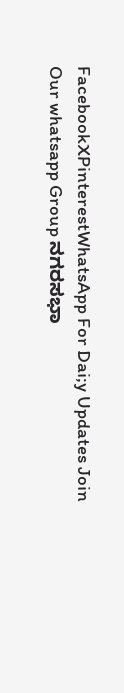FacebookXPinterestWhatsApp For Dai;y Updates Join Our whatsapp Group ನಗರಸಭಾ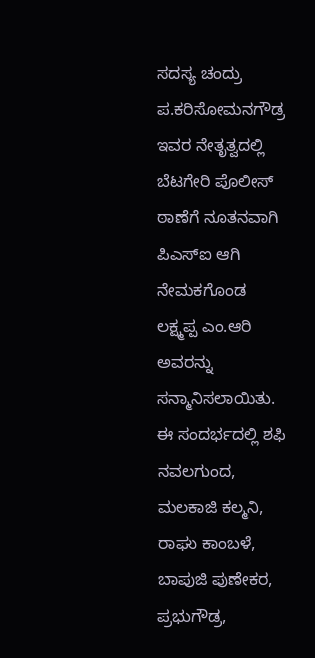ಸದಸ್ಯ ಚಂದ್ರು ಪ.ಕರಿಸೋಮನಗೌಡ್ರ ಇವರ ನೇತೃತ್ವದಲ್ಲಿ ಬೆಟಗೇರಿ ಪೊಲೀಸ್ ಠಾಣೆಗೆ ನೂತನವಾಗಿ ಪಿಎಸ್ಐ ಆಗಿ ನೇಮಕಗೊಂಡ ಲಕ್ಷ್ಮಪ್ಪ ಎಂ.ಆರಿ ಅವರನ್ನು ಸನ್ಮಾನಿಸಲಾಯಿತು. ಈ ಸಂದರ್ಭದಲ್ಲಿ ಶಫಿ ನವಲಗುಂದ, ಮಲಕಾಜಿ ಕಲ್ಮನಿ, ರಾಘು ಕಾಂಬಳೆ, ಬಾಪುಜಿ ಪುಣೇಕರ, ಪ್ರಭುಗೌಡ್ರ,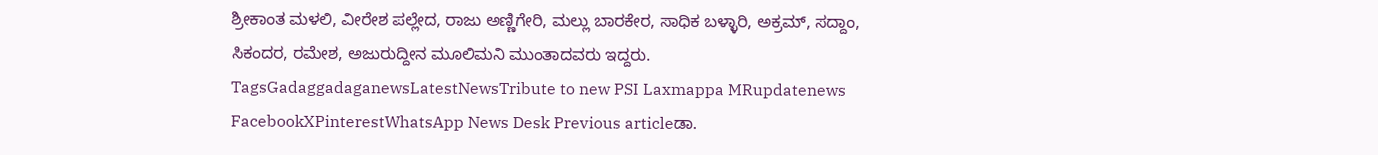ಶ್ರೀಕಾಂತ ಮಳಲಿ, ವೀರೇಶ ಪಲ್ಲೇದ, ರಾಜು ಅಣ್ಣಿಗೇರಿ, ಮಲ್ಲು ಬಾರಕೇರ, ಸಾಧಿಕ ಬಳ್ಳಾರಿ, ಅಕ್ರಮ್, ಸದ್ದಾಂ, ಸಿಕಂದರ, ರಮೇಶ, ಅಜುರುದ್ದೀನ ಮೂಲಿಮನಿ ಮುಂತಾದವರು ಇದ್ದರು. TagsGadaggadaganewsLatestNewsTribute to new PSI Laxmappa MRupdatenews FacebookXPinterestWhatsApp News Desk Previous articleಡಾ.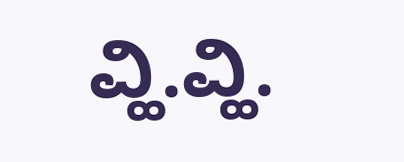ವ್ಹಿ.ವ್ಹಿ.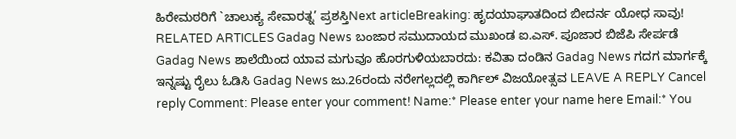ಹಿರೇಮಠರಿಗೆ `ಚಾಲುಕ್ಯ ಸೇವಾರತ್ನ’ ಪ್ರಶಸ್ತಿNext articleBreaking: ಹೃದಯಾಘಾತದಿಂದ ಬೀದರ್ನ ಯೋಧ ಸಾವು! RELATED ARTICLES Gadag News ಬಂಜಾರ ಸಮುದಾಯದ ಮುಖಂಡ ಐ.ಎಸ್. ಪೂಜಾರ ಬಿಜೆಪಿ ಸೇರ್ಪಡೆ Gadag News ಶಾಲೆಯಿಂದ ಯಾವ ಮಗುವೂ ಹೊರಗುಳಿಯಬಾರದು: ಕವಿತಾ ದಂಡಿನ Gadag News ಗದಗ ಮಾರ್ಗಕ್ಕೆ ಇನ್ನಷ್ಟು ರೈಲು ಓಡಿಸಿ Gadag News ಜು.26ರಂದು ನರೇಗಲ್ಲದಲ್ಲಿ ಕಾರ್ಗಿಲ್ ವಿಜಯೋತ್ಸವ LEAVE A REPLY Cancel reply Comment: Please enter your comment! Name:* Please enter your name here Email:* You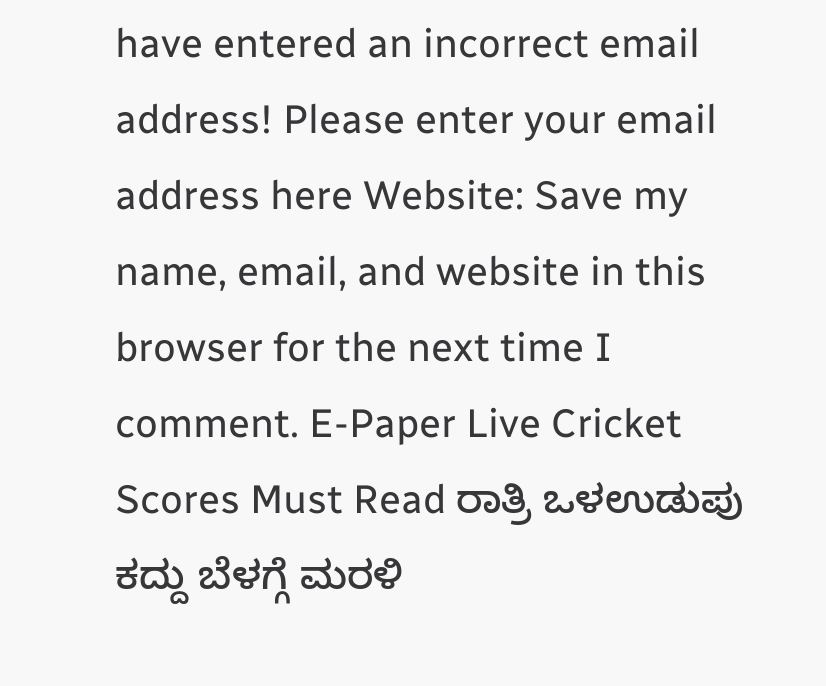have entered an incorrect email address! Please enter your email address here Website: Save my name, email, and website in this browser for the next time I comment. E-Paper Live Cricket Scores Must Read ರಾತ್ರಿ ಒಳಉಡುಪು ಕದ್ದು ಬೆಳಗ್ಗೆ ಮರಳಿ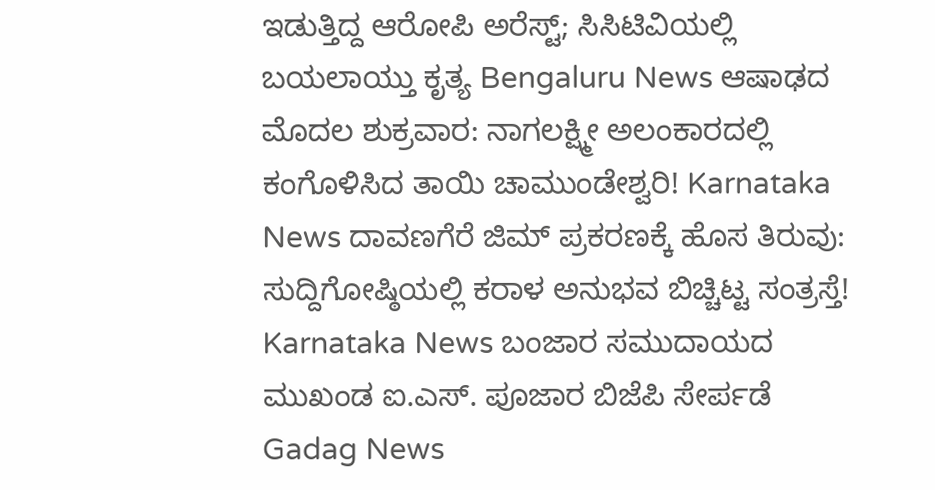ಇಡುತ್ತಿದ್ದ ಆರೋಪಿ ಅರೆಸ್ಟ್; ಸಿಸಿಟಿವಿಯಲ್ಲಿ ಬಯಲಾಯ್ತು ಕೃತ್ಯ Bengaluru News ಆಷಾಢದ ಮೊದಲ ಶುಕ್ರವಾರ: ನಾಗಲಕ್ಷ್ಮೀ ಅಲಂಕಾರದಲ್ಲಿ ಕಂಗೊಳಿಸಿದ ತಾಯಿ ಚಾಮುಂಡೇಶ್ವರಿ! Karnataka News ದಾವಣಗೆರೆ ಜಿಮ್ ಪ್ರಕರಣಕ್ಕೆ ಹೊಸ ತಿರುವು: ಸುದ್ದಿಗೋಷ್ಠಿಯಲ್ಲಿ ಕರಾಳ ಅನುಭವ ಬಿಚ್ಚಿಟ್ಟ ಸಂತ್ರಸ್ತೆ! Karnataka News ಬಂಜಾರ ಸಮುದಾಯದ ಮುಖಂಡ ಐ.ಎಸ್. ಪೂಜಾರ ಬಿಜೆಪಿ ಸೇರ್ಪಡೆ Gadag News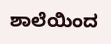ಶಾಲೆಯಿಂದ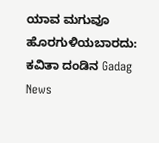ಯಾವ ಮಗುವೂ ಹೊರಗುಳಿಯಬಾರದು: ಕವಿತಾ ದಂಡಿನ Gadag News